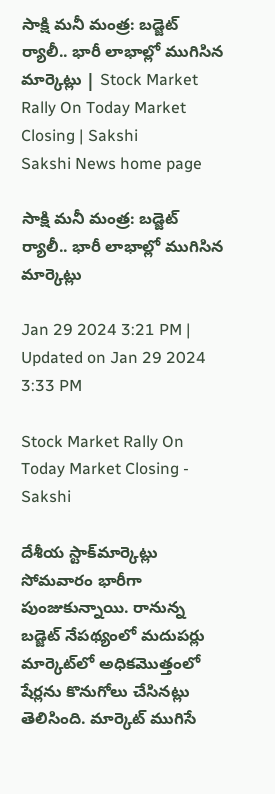సాక్షి మనీ మంత్ర: బడ్జెట్‌ ర్యాలీ.. భారీ లాభాల్లో ముగిసిన మార్కెట్లు | Stock Market Rally On Today Market Closing | Sakshi
Sakshi News home page

సాక్షి మనీ మంత్ర: బడ్జెట్‌ ర్యాలీ.. భారీ లాభాల్లో ముగిసిన మార్కెట్లు

Jan 29 2024 3:21 PM | Updated on Jan 29 2024 3:33 PM

Stock Market Rally On Today Market Closing - Sakshi

దేశీయ ‍స్టాక్‌మార్కెట్లు సోమవారం భారీగా పుంజుకున్నాయి. రానున్న బడ్జెట్‌ నేపథ్యంలో మదుపర్లు మార్కెట్‌లో అధికమొత్తంలో షేర్లను కొనుగోలు చేసినట్లు తెలిసింది. మార్కెట్‌ ముగిసే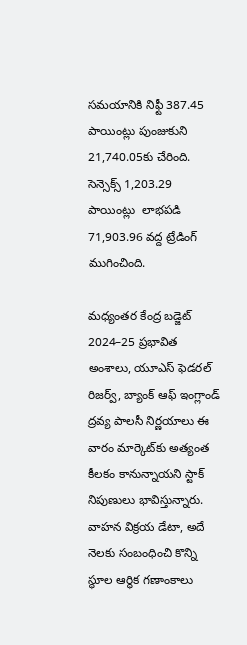సమయానికి నిఫ్టీ 387.45 పాయింట్లు పుంజుకుని 21,740.05కు చేరింది. సెన్సెక్స్‌ 1,203.29 పాయింట్లు  లాభపడి 71,903.96 వద్ద ట్రేడింగ్‌ ముగించింది.

మధ్యంతర కేంద్ర బడ్జెట్‌ 2024–25 ప్రభావిత అంశాలు, యూఎస్‌ ఫెడరల్‌ రిజర్వ్, బ్యాంక్‌ ఆఫ్‌ ఇంగ్లాండ్‌ ద్రవ్య పాలసీ నిర్ణయాలు ఈ వారం మార్కెట్‌కు అత్యంత కీలకం కానున్నాయని స్టాక్‌ నిపుణులు భావిస్తున్నారు. వాహన విక్రయ డేటా, అదే నెలకు సంబంధించి కొన్ని స్థూల ఆర్థిక గణాంకాలు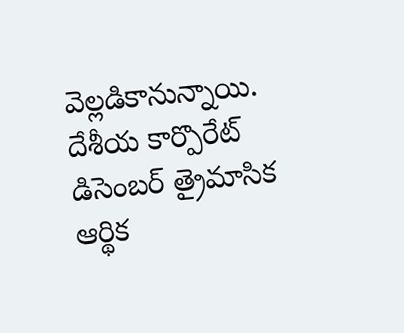వెల్లడికానున్నాయి. దేశీయ కార్పొరేట్‌ డిసెంబర్‌ త్రైమాసిక ఆర్థిక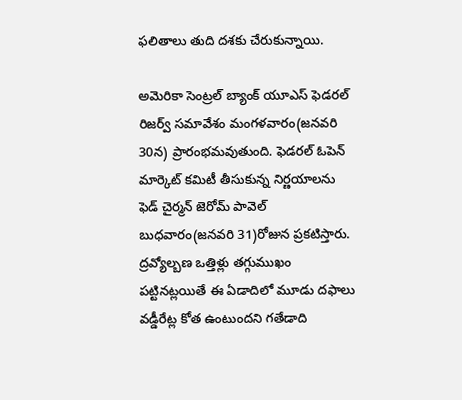ఫలితాలు తుది దశకు చేరుకున్నాయి.

అమెరికా సెంట్రల్‌ బ్యాంక్‌ యూఎస్‌ ఫెడరల్‌ రిజర్వ్‌ సమావేశం మంగళవారం(జనవరి 30న) ప్రారంభమవుతుంది. ఫెడరల్‌ ఓపెన్‌ మార్కెట్‌ కమిటీ తీసుకున్న నిర్ణయాలను ఫెడ్‌ చైర్మన్‌ జెరోమ్‌ పావెల్‌ బుధవారం(జనవరి 31)రోజున ప్రకటిస్తారు. ద్రవ్యోల్బణ ఒత్తిళ్లు తగ్గుముఖం పట్టినట్లయితే ఈ ఏడాదిలో మూడు దఫాలు వడ్డీరేట్ల కోత ఉంటుందని గతేడాది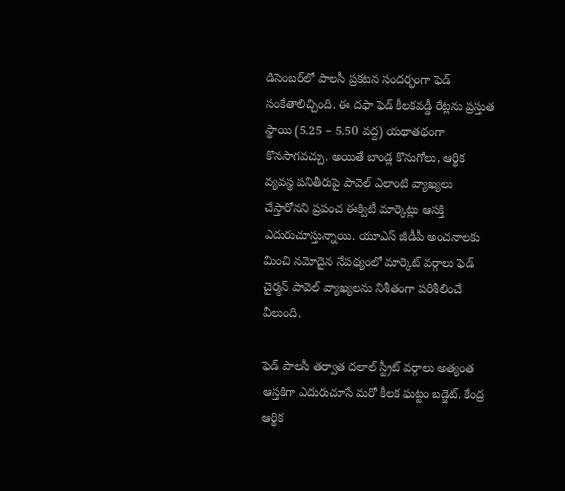డిసెంబర్‌లో పాలసీ ప్రకటన సందర్భంగా ఫెడ్‌ సంకేతాలిచ్చింది. ఈ దఫా ఫెడ్‌ కీలకవడ్డీ రేట్లను ప్రస్తుత స్థాయి (5.25 – 5.50 వద్ద) యథాతథంగా కొనసాగవచ్చు. అయితే బాండ్ల కొనుగోలు, ఆర్థిక వ్యవస్థ పనితీరుపై పావెల్‌ ఎలాంటి వ్యాఖ్యలు చేస్తారోనని ప్రపంచ ఈక్విటీ మార్కెట్లు ఆసక్తి ఎదురుచూస్తున్నాయి. యూఎస్‌ జీడీపీ అంచనాలకు మించి నమోదైన నేపథ్యంలో మార్కెట్‌ వర్గాలు ఫెడ్‌ చైర్మన్‌ పావెల్‌ వ్యాఖ్యలను నిశీతంగా పరిశీలించే వీలుంది.

ఫెడ్‌ పాలసీ తర్వాత దలాల్‌ స్ట్రీట్‌ వర్గాలు అత్యంత ఆస్తకిగా ఎదురుచూసే మరో కీలక ఘట్టం బడ్జెట్‌. కేంద్ర ఆర్థిక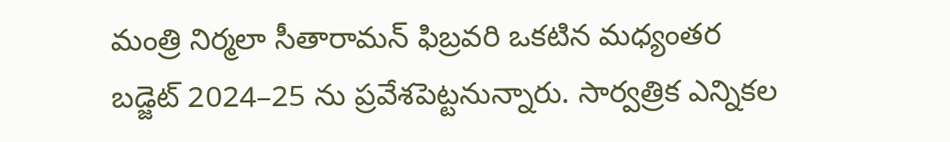మంత్రి నిర్మలా సీతారామన్‌ ఫిబ్రవరి ఒకటిన మధ్యంతర బడ్జెట్‌ 2024–25 ను ప్రవేశపెట్టనున్నారు. సార్వత్రిక ఎన్నికల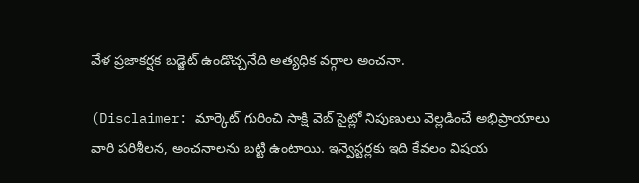వేళ ప్రజాకర్షక బడ్జెట్‌ ఉండొచ్చనేది అత్యధిక వర్గాల అంచనా.

(Disclaimer: మార్కెట్ గురించి సాక్షి వెబ్ సైట్లో నిపుణులు వెల్లడించే అభిప్రాయాలు వారి పరిశీలన, అంచనాలను బట్టి ఉంటాయి. ఇన్వెస్టర్లకు ఇది కేవలం విషయ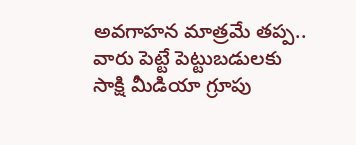అవగాహన మాత్రమే తప్ప.. వారు పెట్టే పెట్టుబడులకు సాక్షి మీడియా గ్రూపు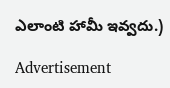ఎలాంటి హామీ ఇవ్వదు.)

Advertisement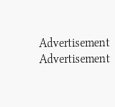Advertisement
Advertisement